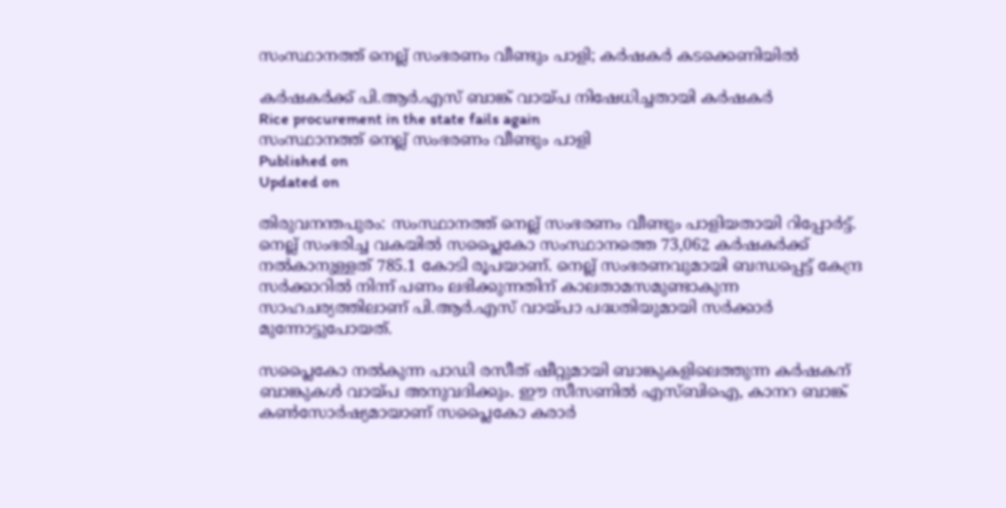സംസ്ഥാനത്ത് നെല്ല് സംഭരണം വീണ്ടും പാളി; കർഷകർ കടക്കെണിയിൽ

കർഷകർക്ക് പി.ആർ.എസ് ബാങ്ക് വായ്പ നിഷേധിച്ചതായി കർഷകർ
Rice procurement in the state fails again
സംസ്ഥാനത്ത് നെല്ല് സംഭരണം വീണ്ടും പാളി
Published on
Updated on

തിരുവനന്തപുരം: സംസ്ഥാനത്ത് നെല്ല് സംഭരണം വീണ്ടും പാളിയതായി റിപ്പോർട്ട്. നെല്ല് സംഭരിച്ച വകയിൽ സപ്ലൈകോ സംസ്ഥാനത്തെ 73,062 കർഷകർക്ക് നൽകാനുള്ളത് 785.1 കോടി രൂപയാണ്. നെല്ല് സംഭരണവുമായി ബന്ധപ്പെട്ട് കേന്ദ്ര സര്‍ക്കാറില്‍ നിന്ന് പണം ലഭിക്കുന്നതിന് കാലതാമസമുണ്ടാകുന്ന സാഹചര്യത്തിലാണ് പി.ആർ.എസ് വായ്പാ പദ്ധതിയുമായി സര്‍ക്കാര്‍ മുന്നോട്ടുപോയത്.

സപ്ലൈകോ നൽകുന്ന പാഡി രസീത് ഷീറ്റുമായി ബാങ്കുകളിലെത്തുന്ന കര്‍ഷകന് ബാങ്കുകള്‍ വായ്പ അനുവദിക്കും. ഈ സീസണില്‍ എസ്ബിഐ, കാനറ ബാങ്ക് കൺസോർഷ്യമായാണ് സപ്ലൈകോ കരാര്‍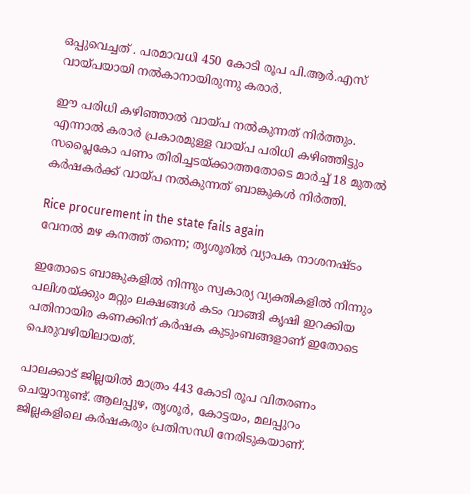ഒപ്പുവെച്ചത് . പരമാവധി 450 കോടി രൂപ പി.ആർ.എസ് വായ്‌പയായി നൽകാനായിരുന്നു കരാർ.

ഈ പരിധി കഴിഞ്ഞാൽ വായ്‌പ നൽകുന്നത് നിർത്തും. എന്നാല്‍ കരാർ പ്രകാരമുള്ള വായ്പ പരിധി കഴിഞ്ഞിട്ടും സപ്ലൈകോ പണം തിരിച്ചടയ്ക്കാത്തതോടെ മാർച്ച് 18 മുതല്‍ കര്‍ഷകര്‍ക്ക് വായ്‌പ നൽകുന്നത് ബാങ്കുകള്‍ നിർത്തി.

Rice procurement in the state fails again
വേനൽ മഴ കനത്ത് തന്നെ; തൃശൂരിൽ വ്യാപക നാശനഷ്ടം

ഇതോടെ ബാങ്കുകളില്‍ നിന്നും സ്വകാര്യ വ്യക്തികളില്‍ നിന്നും പലിശയ്ക്കും മറ്റും ലക്ഷങ്ങള്‍ കടം വാങ്ങി കൃഷി ഇറക്കിയ പതിനായിര കണക്കിന് കര്‍ഷക കുടുംബങ്ങളാണ് ഇതോടെ പെരുവഴിയിലായത്.

പാലക്കാട് ജില്ലയില്‍ മാത്രം 443 കോടി രൂപ വിതരണം ചെയ്യാനുണ്ട്. ആലപ്പുഴ, തൃശൂര്‍, കോട്ടയം, മലപ്പുറം ജില്ലകളിലെ കർഷകരും പ്രതിസന്ധി നേരിടുകയാണ്.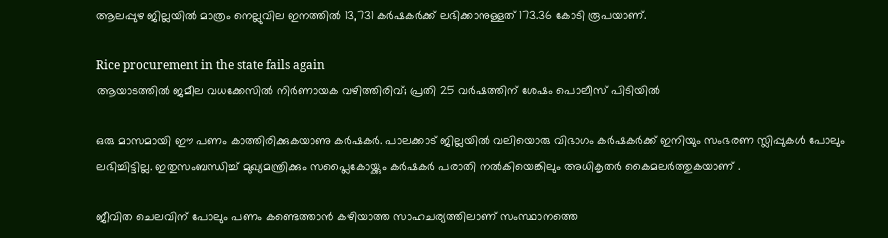ആലപ്പുഴ ജില്ലയിൽ മാത്രം നെല്ലുവില ഇനത്തിൽ 13,731 കർഷകർക്ക് ലഭിക്കാനുള്ളത് 173.36 കോടി രൂപയാണ്.

Rice procurement in the state fails again
ആയാടത്തില്‍ ജമീല വധക്കേസിൽ നിർണായക വഴിത്തിരിവ്; പ്രതി 25 വർഷത്തിന് ശേഷം പൊലീസ് പിടിയിൽ

ഒരു മാസമായി ഈ പണം കാത്തിരിക്കുകയാണു കർഷകര്‍. പാലക്കാട് ജില്ലയിൽ വലിയൊരു വിഭാഗം കർഷകർക്ക് ഇനിയും സംഭരണ സ്ലിപ്പുകൾ പോലും ലഭിച്ചിട്ടില്ല. ഇതുസംബന്ധിച്ച് മുഖ്യമന്ത്രിക്കും സപ്ലൈകോയ്ക്കും കര്‍ഷകര്‍ പരാതി നല്‍കിയെങ്കിലും അധികൃതര്‍ കൈമലര്‍ത്തുകയാണ് .

ജീവിത ചെലവിന് പോലും പണം കണ്ടെത്താൻ കഴിയാത്ത സാഹചര്യത്തിലാണ് സംസ്ഥാനത്തെ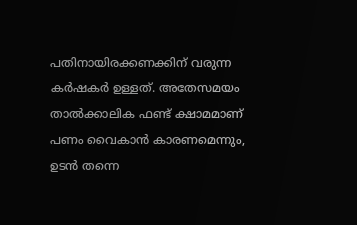പതിനായിരക്കണക്കിന് വരുന്ന കര്‍ഷകർ ഉള്ളത്. അതേസമയം താൽക്കാലിക ഫണ്ട് ക്ഷാമമാണ് പണം വൈകാൻ കാരണമെന്നും, ഉടന്‍ തന്നെ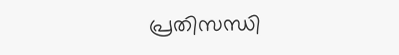പ്രതിസന്ധി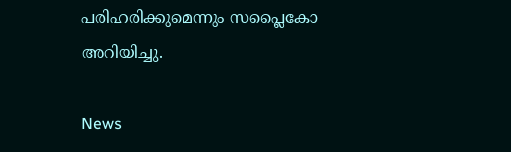പരിഹരിക്കുമെന്നും സപ്ലൈകോ അറിയിച്ചു.

News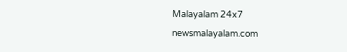Malayalam 24x7
newsmalayalam.com